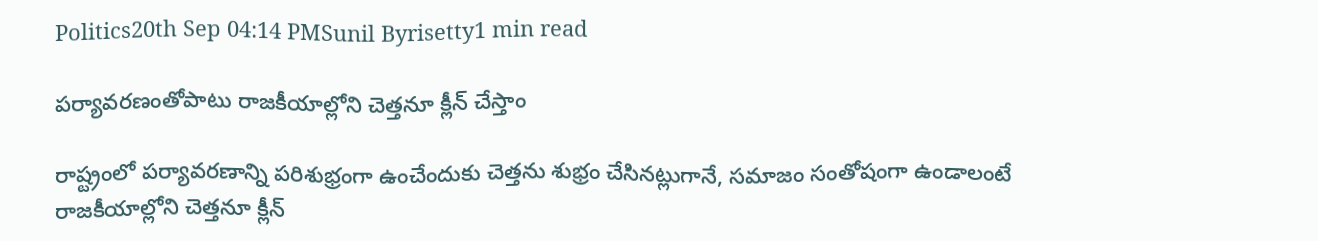Politics20th Sep 04:14 PMSunil Byrisetty1 min read

పర్యావరణంతోపాటు రాజకీయాల్లోని చెత్తనూ క్లీన్ చేస్తాం

రాష్ట్రంలో పర్యావరణాన్ని పరిశుభ్రంగా ఉంచేందుకు చెత్తను శుభ్రం చేసినట్లుగానే, సమాజం సంతోషంగా ఉండాలంటే రాజకీయాల్లోని చెత్తనూ క్లీన్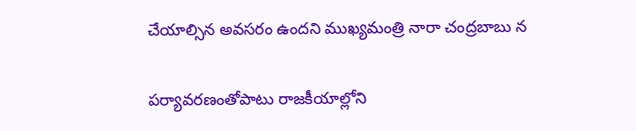చేయాల్సిన అవసరం ఉందని ముఖ్యమంత్రి నారా చంద్రబాబు న

పర్యావరణంతోపాటు రాజకీయాల్లోని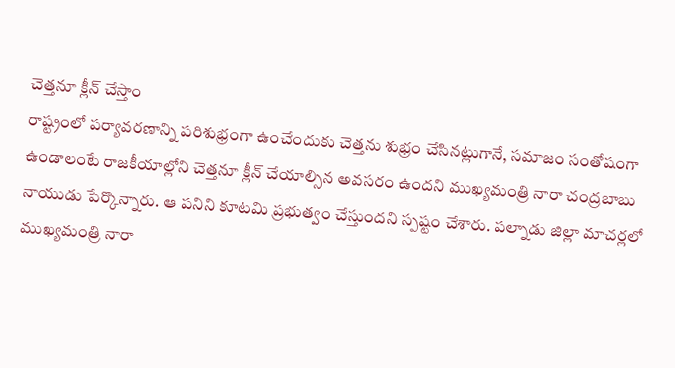చెత్తనూ క్లీన్ చేస్తాం
రాష్ట్రంలో పర్యావరణాన్ని పరిశుభ్రంగా ఉంచేందుకు చెత్తను శుభ్రం చేసినట్లుగానే, సమాజం సంతోషంగా ఉండాలంటే రాజకీయాల్లోని చెత్తనూ క్లీన్ చేయాల్సిన అవసరం ఉందని ముఖ్యమంత్రి నారా చంద్రబాబు నాయుడు పేర్కొన్నారు. ఆ పనిని కూటమి ప్రభుత్వం చేస్తుందని స్పష్టం చేశారు. పల్నాడు జిల్లా మాచర్లలో ముఖ్యమంత్రి నారా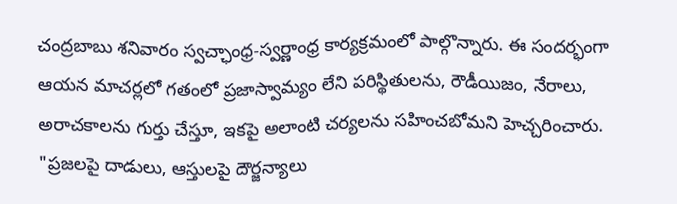చంద్రబాబు శనివారం స్వచ్ఛాంధ్ర-స్వర్ణాంధ్ర కార్యక్రమంలో పాల్గొన్నారు. ఈ సందర్భంగా ఆయన మాచర్లలో గతంలో ప్రజాస్వామ్యం లేని పరిస్థితులను, రౌడీయిజం, నేరాలు, అరాచకాలను గుర్తు చేస్తూ, ఇకపై అలాంటి చర్యలను సహించబోమని హెచ్చరించారు. "ప్రజలపై దాడులు, ఆస్తులపై దౌర్జన్యాలు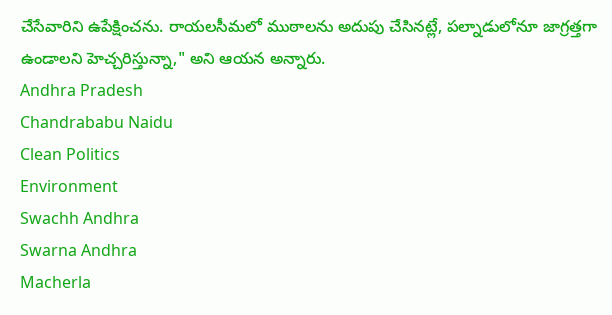చేసేవారిని ఉపేక్షించను. రాయలసీమలో ముఠాలను అదుపు చేసినట్లే, పల్నాడులోనూ జాగ్రత్తగా ఉండాలని హెచ్చరిస్తున్నా," అని ఆయన అన్నారు.
Andhra Pradesh
Chandrababu Naidu
Clean Politics
Environment
Swachh Andhra
Swarna Andhra
Macherla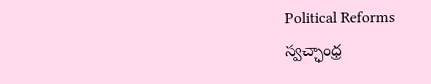Political Reforms
స్వచ్ఛాంధ్ర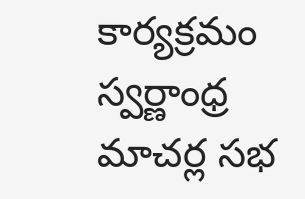కార్యక్రమం
స్వర్ణాంధ్ర
మాచర్ల సభ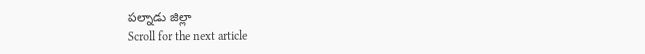పల్నాడు జిల్లా
Scroll for the next article